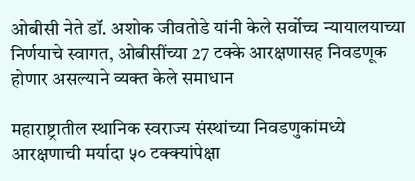ओबीसी नेते डॉ. अशोक जीवतोडे यांनी केले सर्वोच्च न्यायालयाच्या निर्णयाचे स्वागत, ओबीसींच्या 27 टक्के आरक्षणासह निवडणूक होणार असल्याने व्यक्त केले समाधान

महाराष्ट्रातील स्थानिक स्वराज्य संस्थांच्या निवडणुकांमध्ये आरक्षणाची मर्यादा ५० टक्क्यांपेक्षा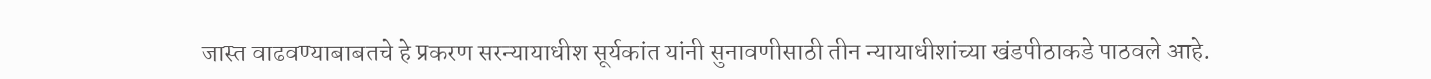जास्त वाढवण्याबाबतचे हे प्रकरण सरन्यायाधीश सूर्यकांत यांनी सुनावणीसाठी तीन न्यायाधीशांच्या खंडपीठाकडे पाठवले आहे.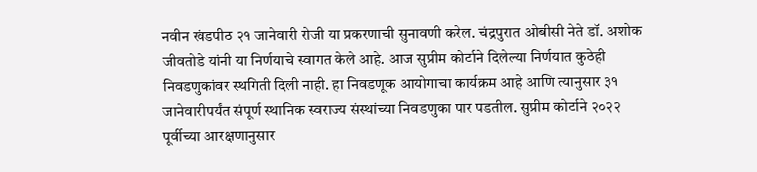नवीन खंडपीठ २१ जानेवारी रोजी या प्रकरणाची सुनावणी करेल. चंद्रपुरात ओबीसी नेते डॉ. अशोक जीवतोडे यांनी या निर्णयाचे स्वागत केले आहे. आज सुप्रीम कोर्टाने दिलेल्या निर्णयात कुठेही निवडणुकांवर स्थगिती दिली नाही. हा निवडणूक आयोगाचा कार्यक्रम आहे आणि त्यानुसार ३१ जानेवारीपर्यंत संपूर्ण स्थानिक स्वराज्य संस्थांच्या निवडणुका पार पडतील. सुप्रीम कोर्टाने २०२२ पूर्वीच्या आरक्षणानुसार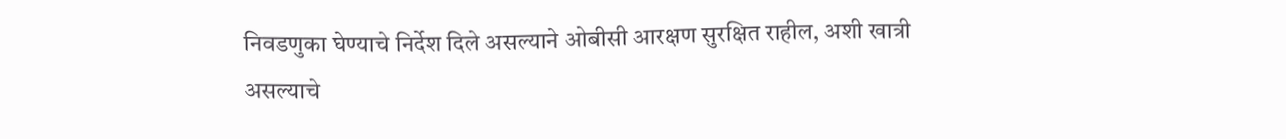निवडणुका घेण्याचे निर्देश दिले असल्याने ओबीसी आरक्षण सुरक्षित राहील, अशी खात्री असल्याचे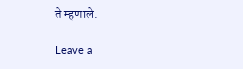ते म्हणाले.

Leave a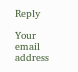Reply

Your email address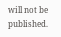will not be published.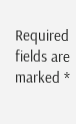Required fields are marked *